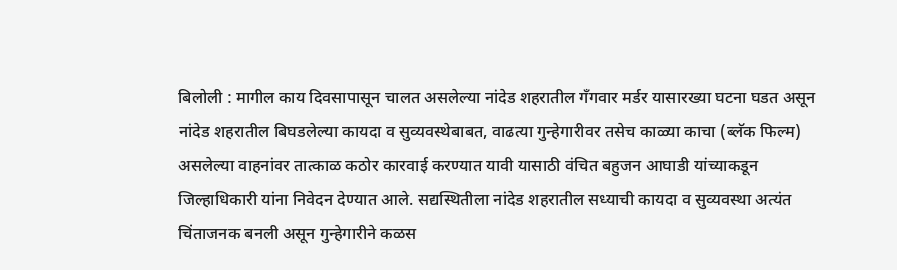बिलोली : मागील काय दिवसापासून चालत असलेल्या नांदेड शहरातील गॅंगवार मर्डर यासारख्या घटना घडत असून नांदेड शहरातील बिघडलेल्या कायदा व सुव्यवस्थेबाबत, वाढत्या गुन्हेगारीवर तसेच काळ्या काचा (ब्लॅक फिल्म) असलेल्या वाहनांवर तात्काळ कठोर कारवाई करण्यात यावी यासाठी वंचित बहुजन आघाडी यांच्याकडून जिल्हाधिकारी यांना निवेदन देण्यात आले. सद्यस्थितीला नांदेड शहरातील सध्याची कायदा व सुव्यवस्था अत्यंत चिंताजनक बनली असून गुन्हेगारीने कळस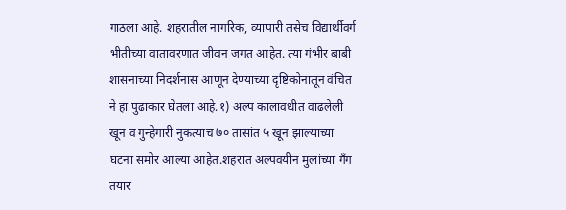गाठला आहे. शहरातील नागरिक, व्यापारी तसेच विद्यार्थीवर्ग भीतीच्या वातावरणात जीवन जगत आहेत. त्या गंभीर बाबी शासनाच्या निदर्शनास आणून देण्याच्या दृष्टिकोनातून वंचित ने हा पुढाकार घेतला आहे.१) अल्प कालावधीत वाढलेली खून व गुन्हेगारी नुकत्याच ७० तासांत ५ खून झाल्याच्या घटना समोर आल्या आहेत.शहरात अल्पवयीन मुलांच्या गॅंग तयार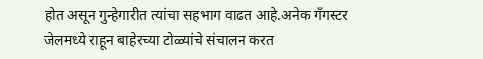होत असून गुन्हेगारीत त्यांचा सहभाग वाढत आहे.अनेक गँगस्टर जेलमध्ये राहून बाहेरच्या टोळ्यांचे संचालन करत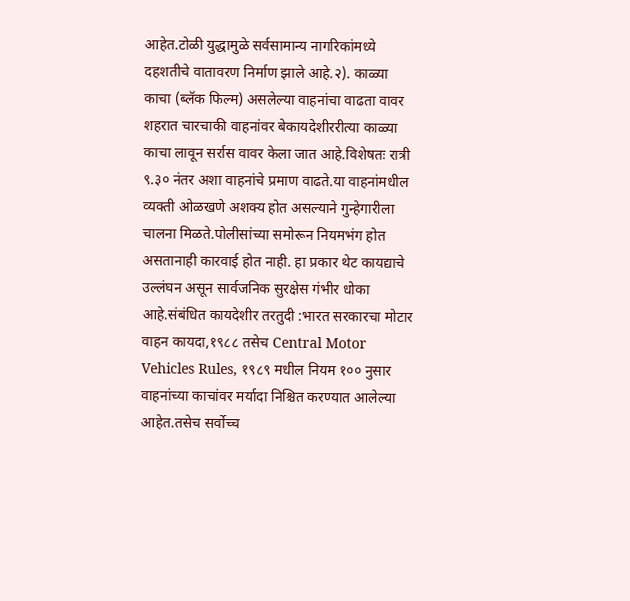आहेत.टोळी युद्धामुळे सर्वसामान्य नागरिकांमध्ये दहशतीचे वातावरण निर्माण झाले आहे.२). काळ्या काचा (ब्लॅक फिल्म) असलेल्या वाहनांचा वाढता वावर शहरात चारचाकी वाहनांवर बेकायदेशीररीत्या काळ्या काचा लावून सर्रास वावर केला जात आहे.विशेषतः रात्री ९.३० नंतर अशा वाहनांचे प्रमाण वाढते.या वाहनांमधील व्यक्ती ओळखणे अशक्य होत असल्याने गुन्हेगारीला चालना मिळते.पोलीसांच्या समोरून नियमभंग होत असतानाही कारवाई होत नाही. हा प्रकार थेट कायद्याचे उल्लंघन असून सार्वजनिक सुरक्षेस गंभीर धोका आहे.संबंधित कायदेशीर तरतुदी :भारत सरकारचा मोटार वाहन कायदा,१९८८ तसेच Central Motor Vehicles Rules, १९८९ मधील नियम १०० नुसार वाहनांच्या काचांवर मर्यादा निश्चित करण्यात आलेल्या आहेत.तसेच सर्वोच्च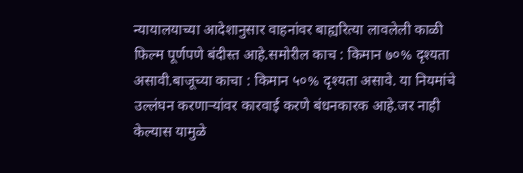न्यायालयाच्या आदेशानुसार वाहनांवर बाह्यरित्या लावलेली काळी फिल्म पूर्णपणे बंदीस्त आहे.समोरील काच : किमान ७०% दृश्यता असावी.बाजूच्या काचा : किमान ५०% दृश्यता असावे. या नियमांचे उल्लंघन करणाऱ्यांवर कारवाई करणे बंधनकारक आहे.जर नाही केल्यास यामुळे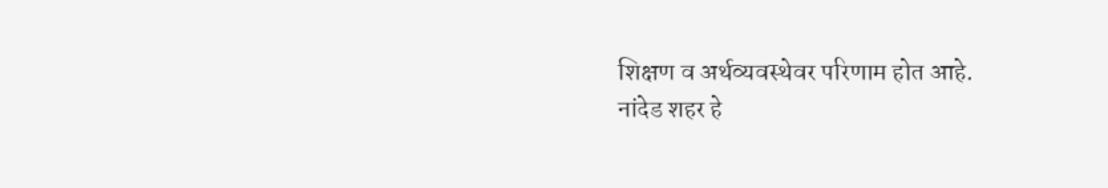शिक्षण व अर्थव्यवस्थेवर परिणाम होत आहे.
नांदेड शहर हे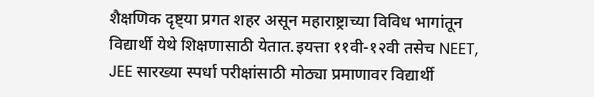शैक्षणिक दृष्ट्या प्रगत शहर असून महाराष्ट्राच्या विविध भागांतून विद्यार्थी येथे शिक्षणासाठी येतात.इयत्ता ११वी-१२वी तसेच NEET, JEE सारख्या स्पर्धा परीक्षांसाठी मोठ्या प्रमाणावर विद्यार्थी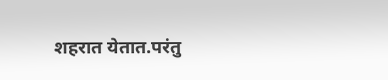शहरात येतात.परंतु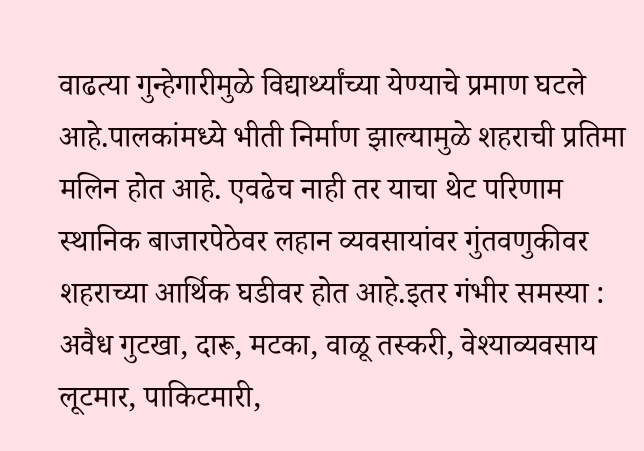वाढत्या गुन्हेगारीमुळे विद्यार्थ्यांच्या येण्याचे प्रमाण घटले आहे.पालकांमध्ये भीती निर्माण झाल्यामुळे शहराची प्रतिमा मलिन होत आहे. एवढेच नाही तर याचा थेट परिणाम स्थानिक बाजारपेठेवर लहान व्यवसायांवर गुंतवणुकीवर
शहराच्या आर्थिक घडीवर होत आहे.इतर गंभीर समस्या :
अवैध गुटखा, दारू, मटका, वाळू तस्करी, वेश्याव्यवसाय
लूटमार, पाकिटमारी,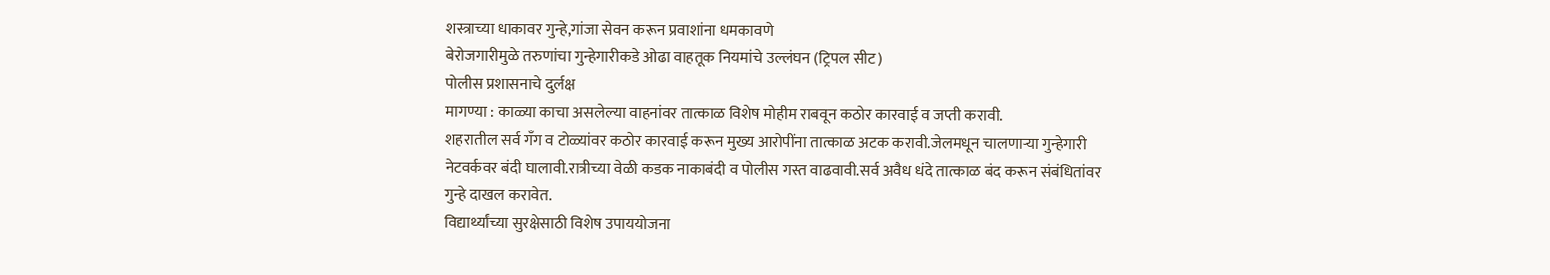शस्त्राच्या धाकावर गुन्हे,गांजा सेवन करून प्रवाशांना धमकावणे
बेरोजगारीमुळे तरुणांचा गुन्हेगारीकडे ओढा वाहतूक नियमांचे उल्लंघन (ट्रिपल सीट)
पोलीस प्रशासनाचे दुर्लक्ष
मागण्या : काळ्या काचा असलेल्या वाहनांवर तात्काळ विशेष मोहीम राबवून कठोर कारवाई व जप्ती करावी.
शहरातील सर्व गँग व टोळ्यांवर कठोर कारवाई करून मुख्य आरोपींना तात्काळ अटक करावी.जेलमधून चालणाऱ्या गुन्हेगारी नेटवर्कवर बंदी घालावी.रात्रीच्या वेळी कडक नाकाबंदी व पोलीस गस्त वाढवावी.सर्व अवैध धंदे तात्काळ बंद करून संबंधितांवर गुन्हे दाखल करावेत.
विद्यार्थ्यांच्या सुरक्षेसाठी विशेष उपाययोजना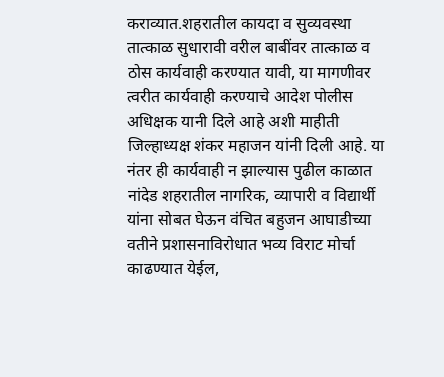कराव्यात.शहरातील कायदा व सुव्यवस्था तात्काळ सुधारावी वरील बाबींवर तात्काळ व ठोस कार्यवाही करण्यात यावी, या मागणीवर त्वरीत कार्यवाही करण्याचे आदेश पोलीस अधिक्षक यानी दिले आहे अशी माहीती जिल्हाध्यक्ष शंकर महाजन यांनी दिली आहे. या नंतर ही कार्यवाही न झाल्यास पुढील काळात नांदेड शहरातील नागरिक, व्यापारी व विद्यार्थी यांना सोबत घेऊन वंचित बहुजन आघाडीच्या वतीने प्रशासनाविरोधात भव्य विराट मोर्चा काढण्यात येईल,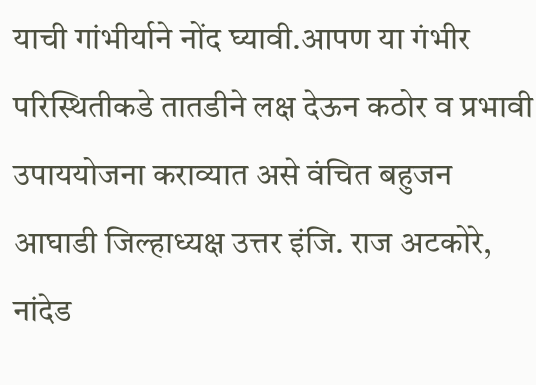याची गांभीर्याने नोंद घ्यावी.आपण या गंभीर परिस्थितीकडे तातडीने लक्ष देऊन कठोर व प्रभावी उपाययोजना कराव्यात असे वंचित बहुजन आघाडी जिल्हाध्यक्ष उत्तर इंजि. राज अटकोरे, नांदेड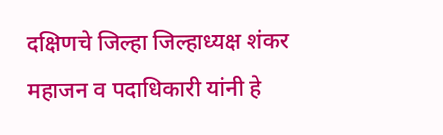दक्षिणचे जिल्हा जिल्हाध्यक्ष शंकर महाजन व पदाधिकारी यांनी हे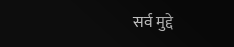सर्व मुद्दे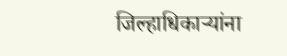जिल्हाधिकाऱ्यांना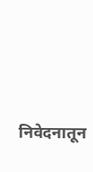निवेदनातून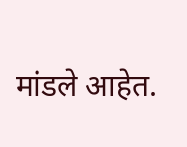मांडले आहेत.